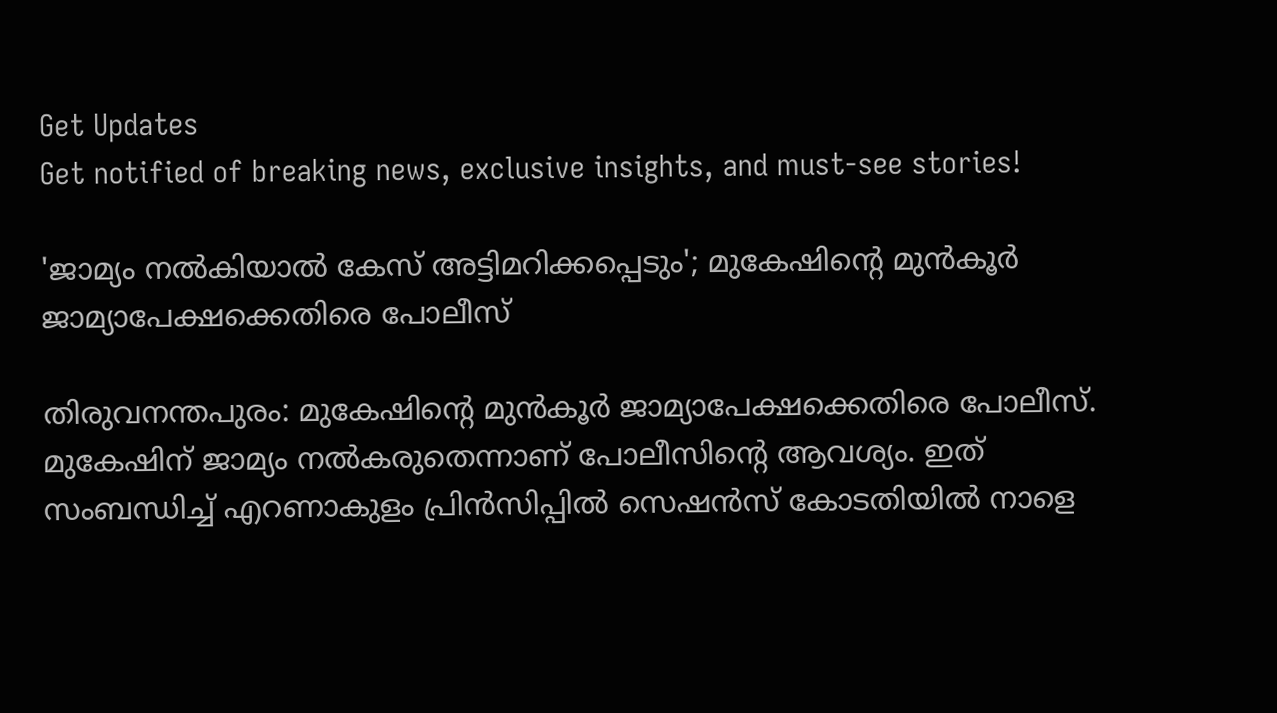Get Updates
Get notified of breaking news, exclusive insights, and must-see stories!

'ജാമ്യം നൽകിയാൽ കേസ് അട്ടിമറിക്കപ്പെടും'; മുകേഷിന്റെ മുൻകൂർ ജാമ്യാപേക്ഷക്കെതിരെ പോലീസ്

തിരുവനന്തപുരം: മുകേഷിന്റെ മുൻകൂർ ജാമ്യാപേക്ഷക്കെതിരെ പോലീസ്. മുകേഷിന് ജാമ്യം നൽകരുതെന്നാണ് പോലീസിന്റെ ആവശ്യം. ഇത് സംബന്ധിച്ച് എറണാകുളം പ്രിൻസിപ്പിൽ സെഷൻസ് കോടതിയിൽ നാളെ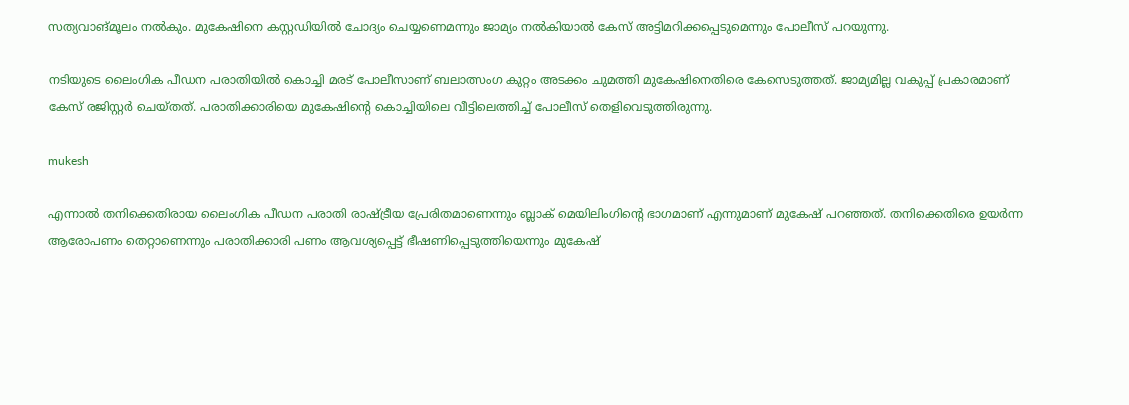സത്യവാങ്മൂലം നൽകും. മുകേഷിനെ കസ്റ്റഡിയിൽ ചോദ്യം ചെയ്യണെമന്നും ജാമ്യം നൽകിയാൽ കേസ് അട്ടിമറിക്കപ്പെടുമെന്നും പോലീസ് പറയുന്നു.

നടിയുടെ ലൈംഗിക പീഡന പരാതിയിൽ കൊച്ചി മരട് പോലീസാണ് ബലാത്സംഗ കുറ്റം അടക്കം ചുമത്തി മുകേഷിനെതിരെ കേസെടുത്തത്. ജാമ്യമില്ല വകുപ്പ് പ്രകാരമാണ് കേസ് രജിസ്റ്റർ ചെയ്തത്. പരാതിക്കാരിയെ മുകേഷിന്റെ കൊച്ചിയിലെ വീട്ടിലെത്തിച്ച് പോലീസ് തെളിവെടുത്തിരുന്നു.

mukesh

എന്നാൽ തനിക്കെതിരായ ലൈംഗിക പീഡന പരാതി രാഷ്ട്രീയ പ്രേരിതമാണെന്നും ബ്ലാക് മെയിലിംഗിന്റെ ഭാഗമാണ് എന്നുമാണ് മുകേഷ് പറഞ്ഞത്. തനിക്കെതിരെ ഉയർന്ന ആരോപണം തെറ്റാണെന്നും പരാതിക്കാരി പണം ആവശ്യപ്പെട്ട് ഭീഷണിപ്പെടുത്തിയെന്നും മുകേഷ്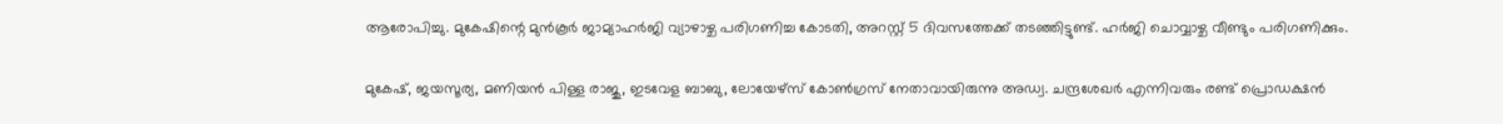ആരോപിച്ചു. മുകേഷിന്റെ മുൻകൂർ ജാമ്യാഹർജി വ്യാഴാഴ്ച പരിഗണിച്ച കോടതി, അറസ്റ്റ് 5 ദിവസത്തേക്ക് തടഞ്ഞിട്ടുണ്ട്. ഹർജി ചൊവ്വാഴ്ച വീണ്ടും പരിഗണിക്കും.

മുകേഷ്, ജയസൂര്യ, മണിയൻ പിള്ള രാജു, ഇടവേള ബാബു, ലോയേഴ്സ് കോൺഗ്രസ് നേതാവായിരുന്നു അഡ്വ. ചന്ദ്രശേഖർ എന്നിവരും രണ്ട് പ്രൊഡക്ഷൻ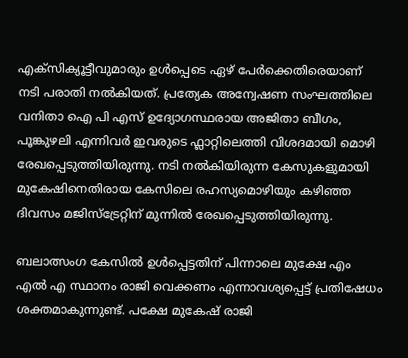എക്സിക്യൂട്ടീവുമാരും ഉൾപ്പെടെ ഏഴ് പേർക്കെതിരെയാണ് നടി പരാതി നൽകിയത്. പ്രത്യേക അന്വേഷണ സംഘത്തിലെ വനിതാ ഐ പി എസ് ഉദ്യോഗസ്ഥരായ അജിതാ ബീഗം, പൂങ്കുഴലി എന്നിവർ ഇവരുടെ ഫ്ലാറ്റിലെത്തി വിശദമായി മൊഴി രേഖപ്പെടുത്തിയിരുന്നു. നടി നൽകിയിരുന്ന കേസുകളുമായി മുകേഷിനെതിരായ കേസിലെ രഹസ്യമൊഴിയും കഴിഞ്ഞ ദിവസം മജിസ്ട്രേറ്റിന് മുന്നിൽ രേഖപ്പെടുത്തിയിരുന്നു.

ബലാത്സംഗ കേസിൽ ഉൾപ്പെട്ടതിന് പിന്നാലെ മുക്ഷേ എം എൽ എ സ്ഥാനം രാജി വെക്കണം എന്നാവശ്യപ്പെട്ട് പ്രതിഷേധം ശക്തമാകുന്നുണ്ട്. പക്ഷേ മുകേഷ് രാജി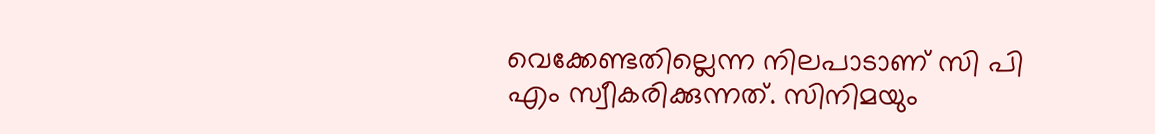വെക്കേണ്ടതില്ലെന്ന നിലപാടാണ് സി പി എം സ്വീകരിക്കുന്നത്. സിനിമയും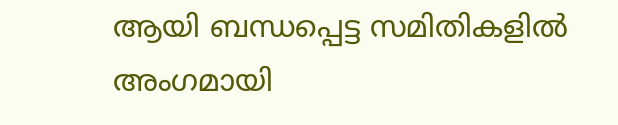ആയി ബന്ധപ്പെട്ട സമിതികളിൽ അംഗമായി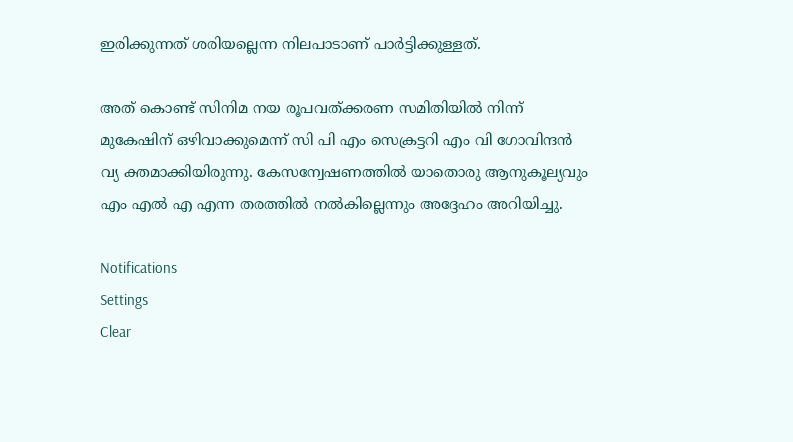ഇരിക്കുന്നത് ശരിയല്ലെന്ന നിലപാടാണ് പാർട്ടിക്കുള്ളത്.

അത് കൊണ്ട് സിനിമ നയ രൂപവത്ക്കരണ സമിതിയിൽ നിന്ന് മുകേഷിന് ഒഴിവാക്കുമെന്ന് സി പി എം സെക്രട്ടറി എം വി ഗോവിന്ദൻ വ്യ ക്തമാക്കിയിരുന്നു. കേസന്വേഷണത്തിൽ യാതൊരു ആനുകൂല്യവും എം എൽ എ എന്ന തരത്തിൽ നൽകില്ലെന്നും അദ്ദേഹം അറിയിച്ചു.

Notifications
Settings
Clear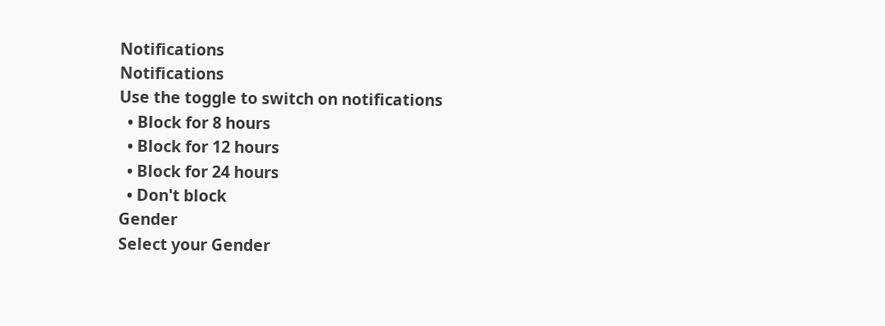Notifications
Notifications
Use the toggle to switch on notifications
  • Block for 8 hours
  • Block for 12 hours
  • Block for 24 hours
  • Don't block
Gender
Select your Gender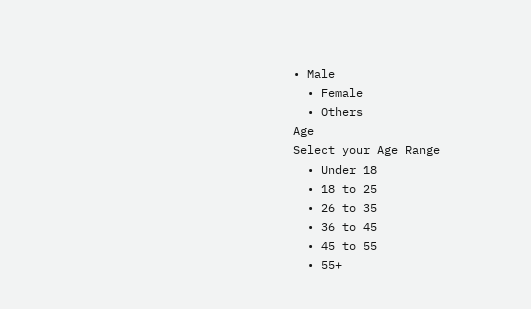• Male
  • Female
  • Others
Age
Select your Age Range
  • Under 18
  • 18 to 25
  • 26 to 35
  • 36 to 45
  • 45 to 55
  • 55+